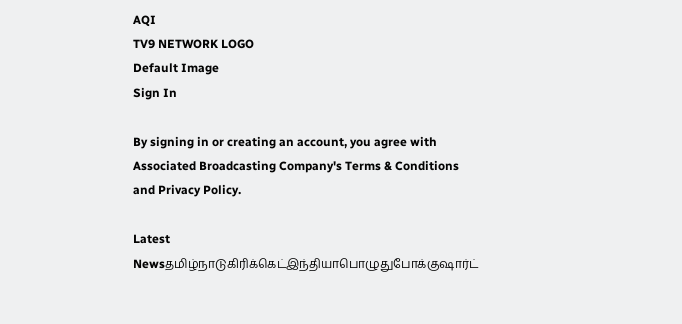AQI
TV9 NETWORK LOGO
Default Image
Sign In

By signing in or creating an account, you agree with Associated Broadcasting Company's Terms & Conditions and Privacy Policy.

Latest Newsதமிழ்நாடுகிரிக்கெட்இந்தியாபொழுதுபோக்குஷார்ட்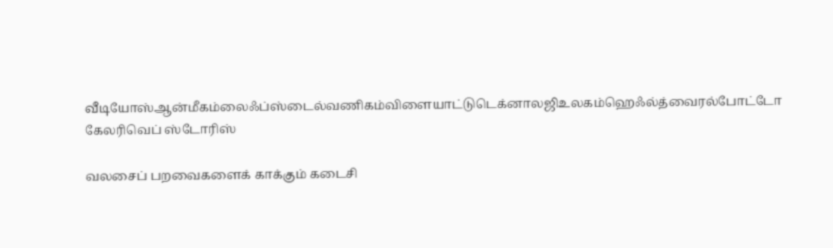வீடியோஸ்ஆன்மீகம்லைஃப்ஸ்டைல்வணிகம்விளையாட்டுடெக்னாலஜிஉலகம்ஹெஃல்த்வைரல்போட்டோ கேலரிவெப் ஸ்டோரிஸ்

வலசைப் பறவைகளைக் காக்கும் கடைசி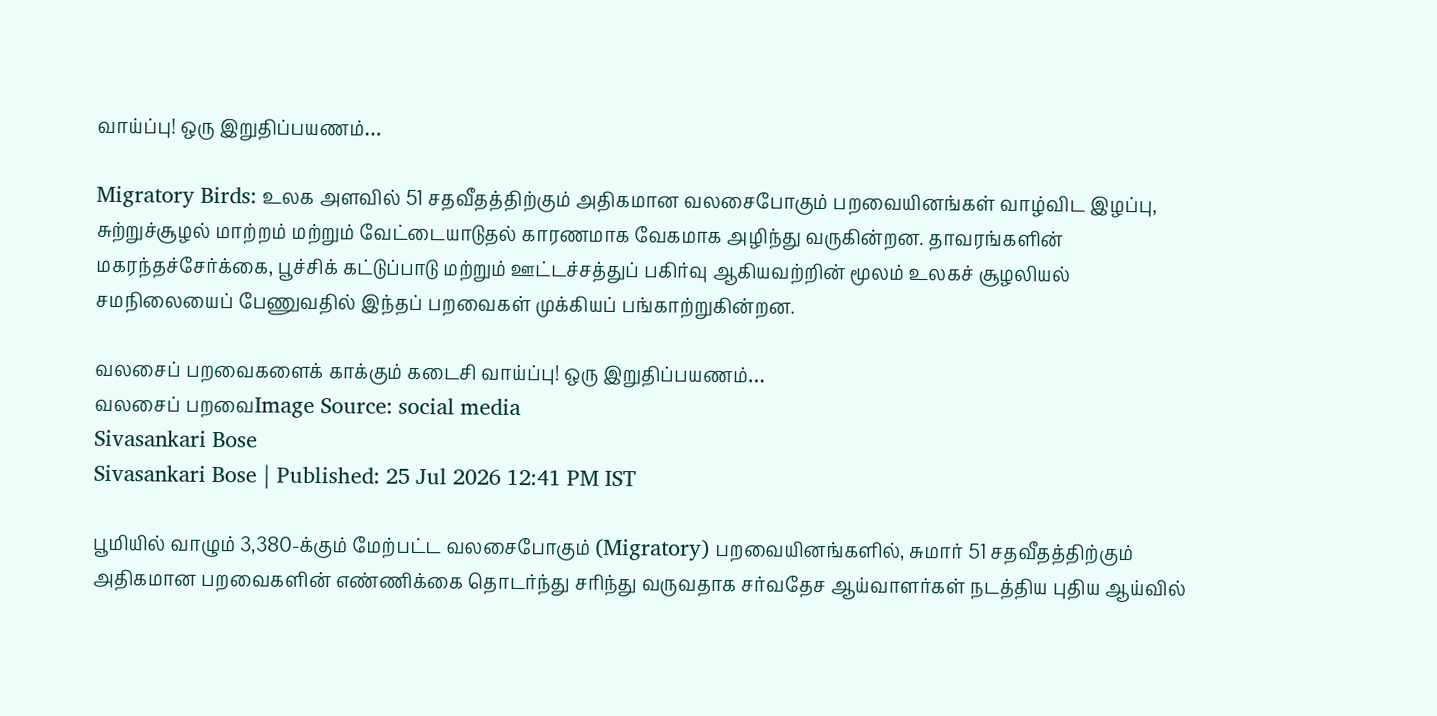வாய்ப்பு! ஒரு இறுதிப்பயணம்…

Migratory Birds: உலக அளவில் 51 சதவீதத்திற்கும் அதிகமான வலசைபோகும் பறவையினங்கள் வாழ்விட இழப்பு, சுற்றுச்சூழல் மாற்றம் மற்றும் வேட்டையாடுதல் காரணமாக வேகமாக அழிந்து வருகின்றன. தாவரங்களின் மகரந்தச்சேர்க்கை, பூச்சிக் கட்டுப்பாடு மற்றும் ஊட்டச்சத்துப் பகிர்வு ஆகியவற்றின் மூலம் உலகச் சூழலியல் சமநிலையைப் பேணுவதில் இந்தப் பறவைகள் முக்கியப் பங்காற்றுகின்றன.

வலசைப் பறவைகளைக் காக்கும் கடைசி வாய்ப்பு! ஒரு இறுதிப்பயணம்…
வலசைப் பறவைImage Source: social media
Sivasankari Bose
Sivasankari Bose | Published: 25 Jul 2026 12:41 PM IST

பூமியில் வாழும் 3,380-க்கும் மேற்பட்ட வலசைபோகும் (Migratory) பறவையினங்களில், சுமார் 51 சதவீதத்திற்கும் அதிகமான பறவைகளின் எண்ணிக்கை தொடர்ந்து சரிந்து வருவதாக சர்வதேச ஆய்வாளர்கள் நடத்திய புதிய ஆய்வில்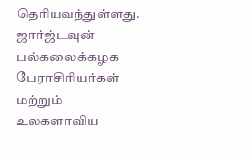தெரியவந்துள்ளது. ஜார்ஜ்டவுன் பல்கலைக்கழக பேராசிரியர்கள் மற்றும் உலகளாவிய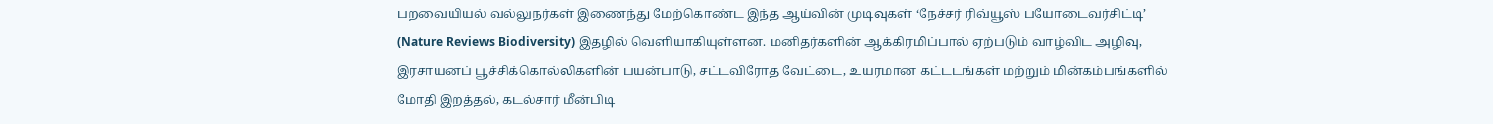பறவையியல் வல்லுநர்கள் இணைந்து மேற்கொண்ட இந்த ஆய்வின் முடிவுகள் ‘நேச்சர் ரிவ்யூஸ் பயோடைவர்சிட்டி’ (Nature Reviews Biodiversity) இதழில் வெளியாகியுள்ளன. மனிதர்களின் ஆக்கிரமிப்பால் ஏற்படும் வாழ்விட அழிவு, இரசாயனப் பூச்சிக்கொல்லிகளின் பயன்பாடு, சட்டவிரோத வேட்டை, உயரமான கட்டடங்கள் மற்றும் மின்கம்பங்களில் மோதி இறத்தல், கடல்சார் மீன்பிடி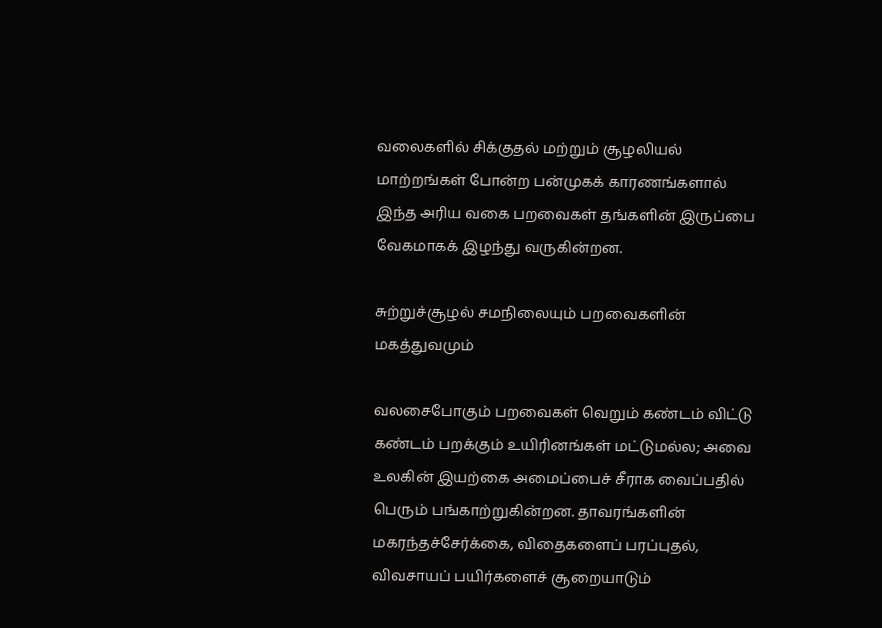வலைகளில் சிக்குதல் மற்றும் சூழலியல் மாற்றங்கள் போன்ற பன்முகக் காரணங்களால் இந்த அரிய வகை பறவைகள் தங்களின் இருப்பை வேகமாகக் இழந்து வருகின்றன.

சுற்றுச்சூழல் சமநிலையும் பறவைகளின் மகத்துவமும்

வலசைபோகும் பறவைகள் வெறும் கண்டம் விட்டு கண்டம் பறக்கும் உயிரினங்கள் மட்டுமல்ல; அவை உலகின் இயற்கை அமைப்பைச் சீராக வைப்பதில் பெரும் பங்காற்றுகின்றன. தாவரங்களின் மகரந்தச்சேர்க்கை, விதைகளைப் பரப்புதல், விவசாயப் பயிர்களைச் சூறையாடும்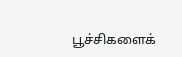பூச்சிகளைக்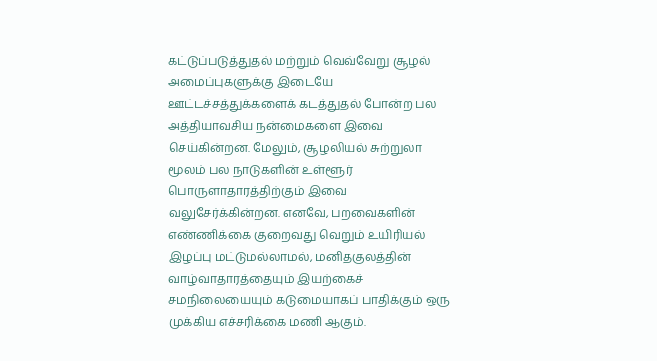கட்டுப்படுத்துதல் மற்றும் வெவ்வேறு சூழல் அமைப்புகளுக்கு இடையே ஊட்டச்சத்துக்களைக் கடத்துதல் போன்ற பல அத்தியாவசிய நன்மைகளை இவை செய்கின்றன. மேலும், சூழலியல் சுற்றுலா மூலம் பல நாடுகளின் உள்ளூர் பொருளாதாரத்திற்கும் இவை வலுசேர்க்கின்றன. எனவே, பறவைகளின் எண்ணிக்கை குறைவது வெறும் உயிரியல் இழப்பு மட்டுமல்லாமல், மனிதகுலத்தின் வாழ்வாதாரத்தையும் இயற்கைச் சமநிலையையும் கடுமையாகப் பாதிக்கும் ஒரு முக்கிய எச்சரிக்கை மணி ஆகும்.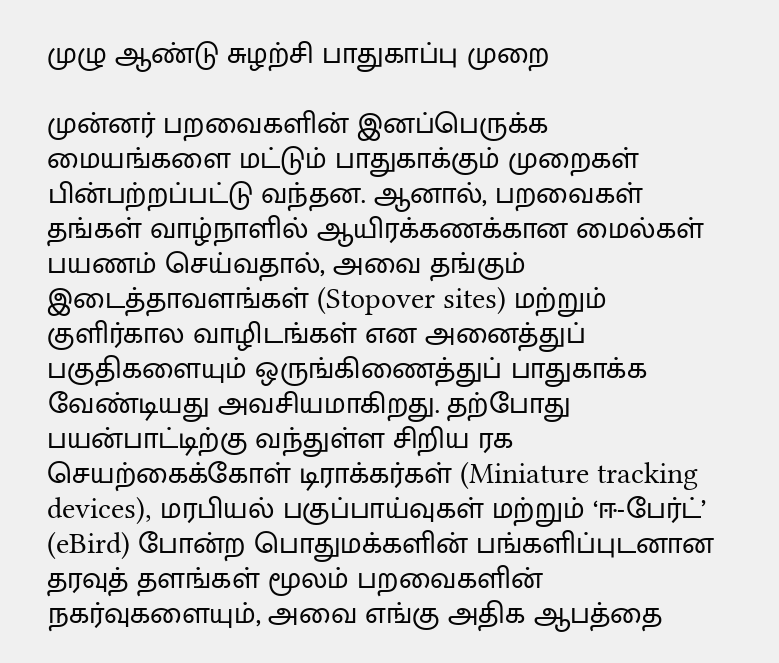முழு ஆண்டு சுழற்சி பாதுகாப்பு முறை

முன்னர் பறவைகளின் இனப்பெருக்க மையங்களை மட்டும் பாதுகாக்கும் முறைகள் பின்பற்றப்பட்டு வந்தன. ஆனால், பறவைகள் தங்கள் வாழ்நாளில் ஆயிரக்கணக்கான மைல்கள் பயணம் செய்வதால், அவை தங்கும் இடைத்தாவளங்கள் (Stopover sites) மற்றும் குளிர்கால வாழிடங்கள் என அனைத்துப் பகுதிகளையும் ஒருங்கிணைத்துப் பாதுகாக்க வேண்டியது அவசியமாகிறது. தற்போது பயன்பாட்டிற்கு வந்துள்ள சிறிய ரக செயற்கைக்கோள் டிராக்கர்கள் (Miniature tracking devices), மரபியல் பகுப்பாய்வுகள் மற்றும் ‘ஈ-பேர்ட்’ (eBird) போன்ற பொதுமக்களின் பங்களிப்புடனான தரவுத் தளங்கள் மூலம் பறவைகளின் நகர்வுகளையும், அவை எங்கு அதிக ஆபத்தை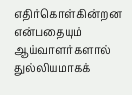எதிர்கொள்கின்றன என்பதையும் ஆய்வாளர்களால் துல்லியமாகக்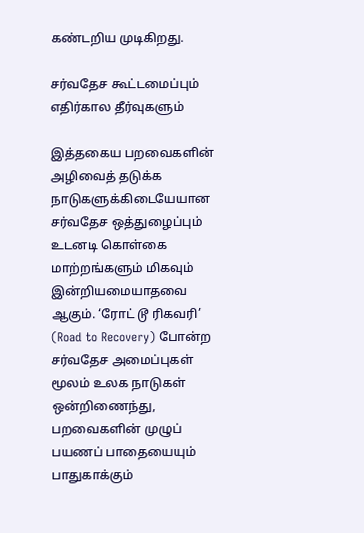கண்டறிய முடிகிறது.

சர்வதேச கூட்டமைப்பும் எதிர்கால தீர்வுகளும்

இத்தகைய பறவைகளின் அழிவைத் தடுக்க நாடுகளுக்கிடையேயான சர்வதேச ஒத்துழைப்பும் உடனடி கொள்கை மாற்றங்களும் மிகவும் இன்றியமையாதவை ஆகும். ‘ரோட் டூ ரிகவரி’ (Road to Recovery) போன்ற சர்வதேச அமைப்புகள் மூலம் உலக நாடுகள் ஒன்றிணைந்து, பறவைகளின் முழுப் பயணப் பாதையையும் பாதுகாக்கும்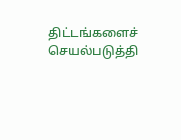திட்டங்களைச் செயல்படுத்தி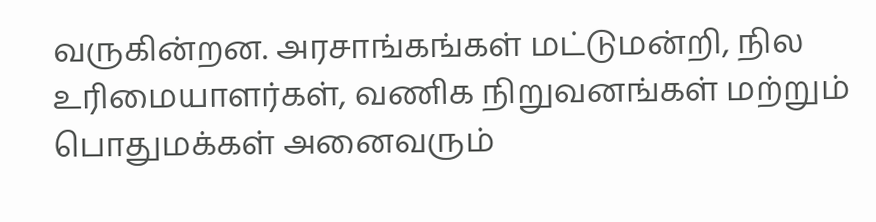வருகின்றன. அரசாங்கங்கள் மட்டுமன்றி, நில உரிமையாளர்கள், வணிக நிறுவனங்கள் மற்றும் பொதுமக்கள் அனைவரும்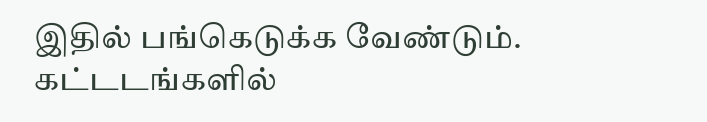இதில் பங்கெடுக்க வேண்டும். கட்டடங்களில்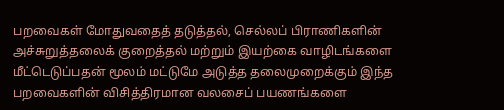பறவைகள் மோதுவதைத் தடுத்தல், செல்லப் பிராணிகளின் அச்சுறுத்தலைக் குறைத்தல் மற்றும் இயற்கை வாழிடங்களை மீட்டெடுப்பதன் மூலம் மட்டுமே அடுத்த தலைமுறைக்கும் இந்த பறவைகளின் விசித்திரமான வலசைப் பயணங்களை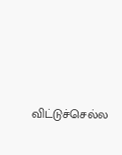விட்டுச்செல்ல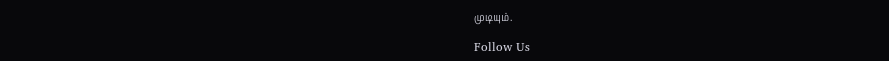முடியும்.

Follow Us